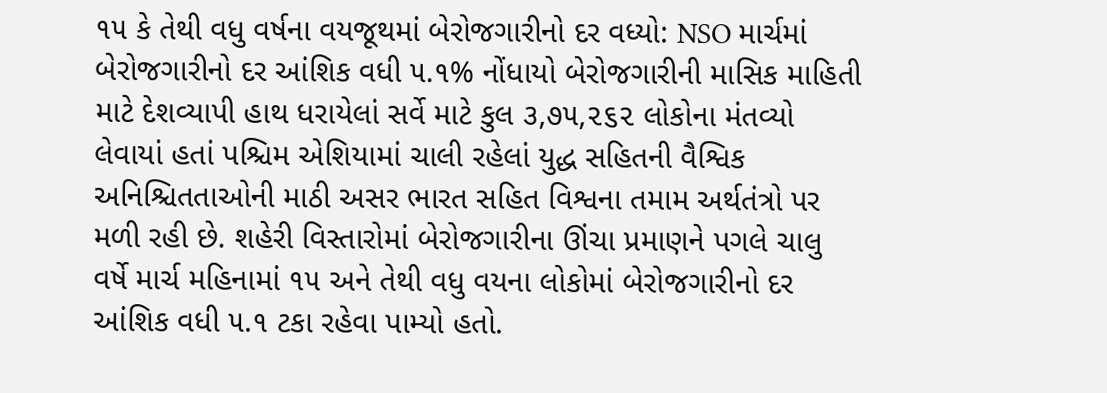૧૫ કે તેથી વધુ વર્ષના વયજૂથમાં બેરોજગારીનો દર વધ્યો: NSO માર્ચમાં બેરોજગારીનો દર આંશિક વધી ૫.૧% નોંધાયો બેરોજગારીની માસિક માહિતી માટે દેશવ્યાપી હાથ ધરાયેલાં સર્વે માટે કુલ ૩,૭૫,૨૬૨ લોકોના મંતવ્યો લેવાયાં હતાં પશ્ચિમ એશિયામાં ચાલી રહેલાં યુદ્ધ સહિતની વૈશ્વિક અનિશ્ચિતતાઓની માઠી અસર ભારત સહિત વિશ્વના તમામ અર્થતંત્રો પર મળી રહી છે. શહેરી વિસ્તારોમાં બેરોજગારીના ઊંચા પ્રમાણને પગલે ચાલુ વર્ષે માર્ચ મહિનામાં ૧૫ અને તેથી વધુ વયના લોકોમાં બેરોજગારીનો દર આંશિક વધી ૫.૧ ટકા રહેવા પામ્યો હતો.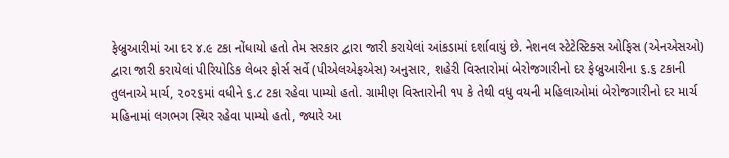ફેબ્રુઆરીમાં આ દર ૪.૯ ટકા નોંધાયો હતો તેમ સરકાર દ્વારા જારી કરાયેલાં આંકડામાં દર્શાવાયું છે. નેશનલ સ્ટેટેસ્ટિક્સ ઓફિસ (એનએસઓ) દ્વારા જારી કરાયેલાં પીરિયોડિક લેબર ફોર્સ સર્વે (પીએલએફએસ) અનુસાર, શહેરી વિસ્તારોમાં બેરોજગારીનો દર ફેબ્રુઆરીના ૬.૬ ટકાની તુલનાએ માર્ચ, ૨૦૨૬માં વધીને ૬.૮ ટકા રહેવા પામ્યો હતો. ગ્રામીણ વિસ્તારોની ૧૫ કે તેથી વધુ વયની મહિલાઓમાં બેરોજગારીનો દર માર્ચ મહિનામાં લગભગ સ્થિર રહેવા પામ્યો હતો, જ્યારે આ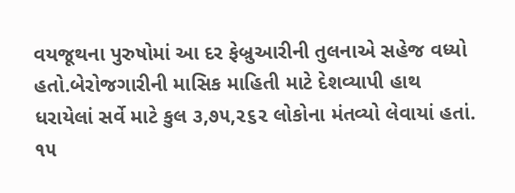વયજૂથના પુરુષોમાં આ દર ફેબ્રુઆરીની તુલનાએ સહેજ વધ્યો હતો.બેરોજગારીની માસિક માહિતી માટે દેશવ્યાપી હાથ ધરાયેલાં સર્વે માટે કુલ ૩,૭૫,૨૬૨ લોકોના મંતવ્યો લેવાયાં હતાં. ૧૫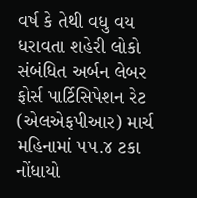વર્ષ કે તેથી વધુ વય ધરાવતા શહેરી લોકો સંબંધિત અર્બન લેબર ફોર્સ પાર્ટિસિપેશન રેટ (એલએફપીઆર) માર્ચ મહિનામાં ૫૫.૪ ટકા નોંધાયો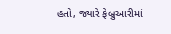હતો, જ્યારે ફેબ્રુઆરીમાં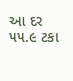આ દર ૫૫.૯ ટકા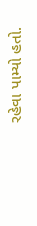રહેવા પામ્યો હતો.